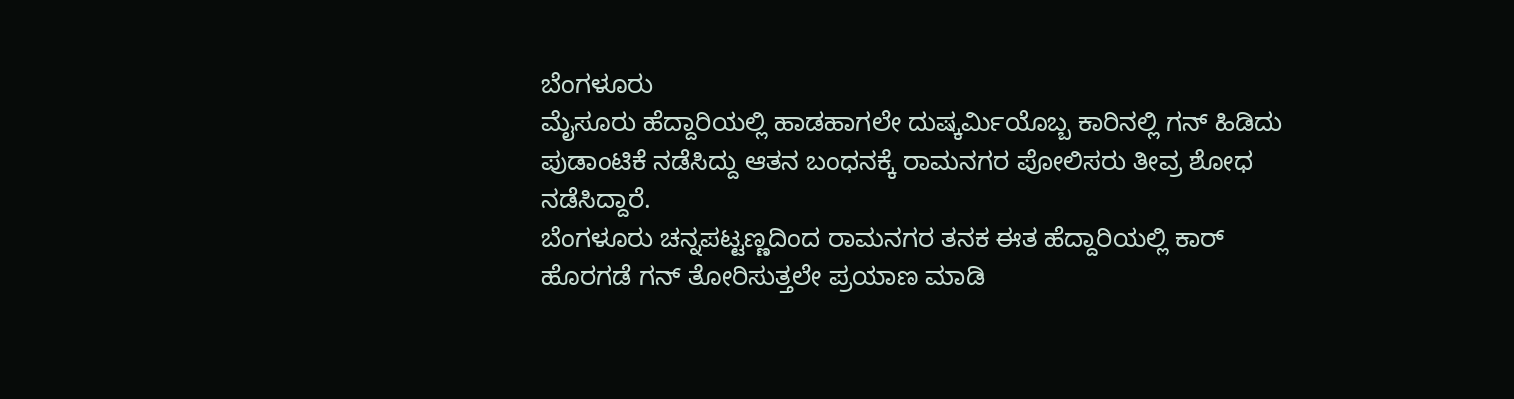ಬೆಂಗಳೂರು
ಮೈಸೂರು ಹೆದ್ದಾರಿಯಲ್ಲಿ ಹಾಡಹಾಗಲೇ ದುಷ್ಕರ್ಮಿಯೊಬ್ಬ ಕಾರಿನಲ್ಲಿ ಗನ್ ಹಿಡಿದು ಪುಡಾಂಟಿಕೆ ನಡೆಸಿದ್ದು ಆತನ ಬಂಧನಕ್ಕೆ ರಾಮನಗರ ಪೋಲಿಸರು ತೀವ್ರ ಶೋಧ ನಡೆಸಿದ್ದಾರೆ.
ಬೆಂಗಳೂರು ಚನ್ನಪಟ್ಟಣ್ಣದಿಂದ ರಾಮನಗರ ತನಕ ಈತ ಹೆದ್ದಾರಿಯಲ್ಲಿ ಕಾರ್ ಹೊರಗಡೆ ಗನ್ ತೋರಿಸುತ್ತಲೇ ಪ್ರಯಾಣ ಮಾಡಿ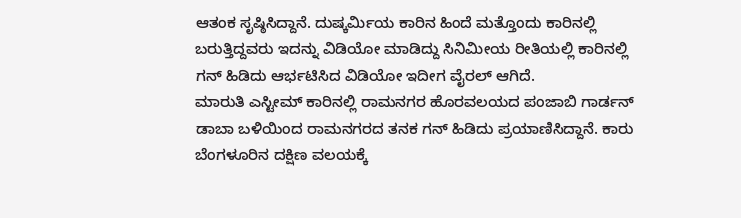ಆತಂಕ ಸೃಷ್ಠಿಸಿದ್ದಾನೆ. ದುಷ್ಕರ್ಮಿಯ ಕಾರಿನ ಹಿಂದೆ ಮತ್ತೊಂದು ಕಾರಿನಲ್ಲಿ ಬರುತ್ತಿದ್ದವರು ಇದನ್ನು ವಿಡಿಯೋ ಮಾಡಿದ್ದು ಸಿನಿಮೀಯ ರೀತಿಯಲ್ಲಿ ಕಾರಿನಲ್ಲಿ ಗನ್ ಹಿಡಿದು ಆರ್ಭಟಿಸಿದ ವಿಡಿಯೋ ಇದೀಗ ವೈರಲ್ ಆಗಿದೆ.
ಮಾರುತಿ ಎಸ್ಟೀಮ್ ಕಾರಿನಲ್ಲಿ ರಾಮನಗರ ಹೊರವಲಯದ ಪಂಜಾಬಿ ಗಾರ್ಡನ್ ಡಾಬಾ ಬಳಿಯಿಂದ ರಾಮನಗರದ ತನಕ ಗನ್ ಹಿಡಿದು ಪ್ರಯಾಣಿಸಿದ್ದಾನೆ. ಕಾರು ಬೆಂಗಳೂರಿನ ದಕ್ಷಿಣ ವಲಯಕ್ಕೆ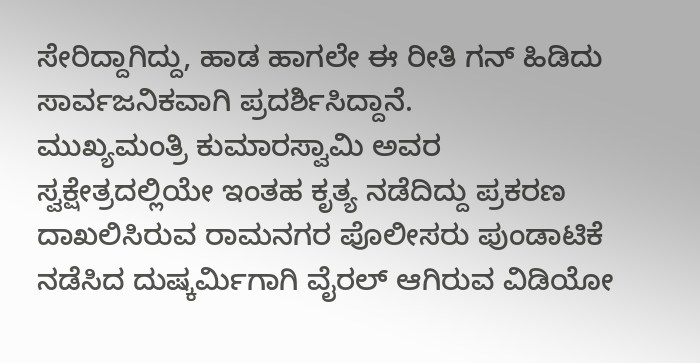ಸೇರಿದ್ದಾಗಿದ್ದು, ಹಾಡ ಹಾಗಲೇ ಈ ರೀತಿ ಗನ್ ಹಿಡಿದು ಸಾರ್ವಜನಿಕವಾಗಿ ಪ್ರದರ್ಶಿಸಿದ್ದಾನೆ.
ಮುಖ್ಯಮಂತ್ರಿ ಕುಮಾರಸ್ವಾಮಿ ಅವರ ಸ್ವಕ್ಷೇತ್ರದಲ್ಲಿಯೇ ಇಂತಹ ಕೃತ್ಯ ನಡೆದಿದ್ದು ಪ್ರಕರಣ ದಾಖಲಿಸಿರುವ ರಾಮನಗರ ಪೊಲೀಸರು ಪುಂಡಾಟಿಕೆ ನಡೆಸಿದ ದುಷ್ಕರ್ಮಿಗಾಗಿ ವೈರಲ್ ಆಗಿರುವ ವಿಡಿಯೋ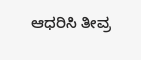ಆಧರಿಸಿ ತೀವ್ರ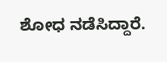ಶೋಧ ನಡೆಸಿದ್ದಾರೆ.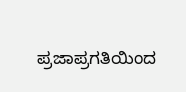ಪ್ರಜಾಪ್ರಗತಿಯಿಂದ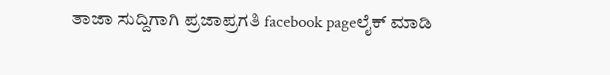ತಾಜಾ ಸುದ್ದಿಗಾಗಿ ಪ್ರಜಾಪ್ರಗತಿ facebook pageಲೈಕ್ ಮಾಡಿ